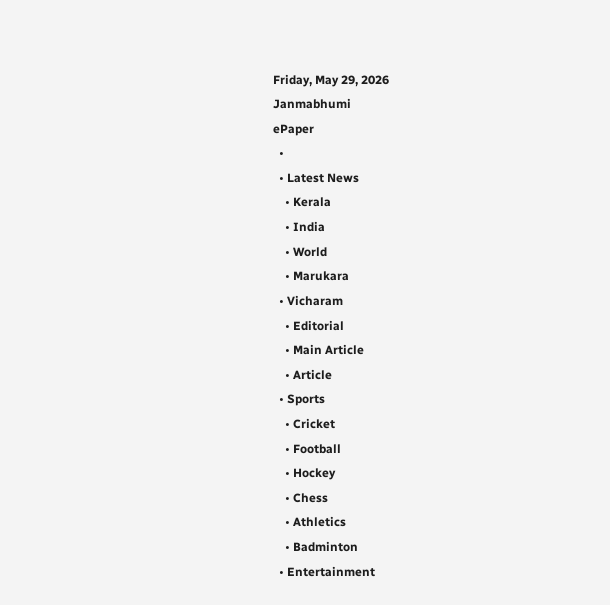Friday, May 29, 2026
Janmabhumi
ePaper
  •
  • Latest News
    • Kerala
    • India
    • World
    • Marukara
  • Vicharam
    • Editorial
    • Main Article
    • Article
  • Sports
    • Cricket
    • Football
    • Hockey
    • Chess
    • Athletics
    • Badminton
  • Entertainment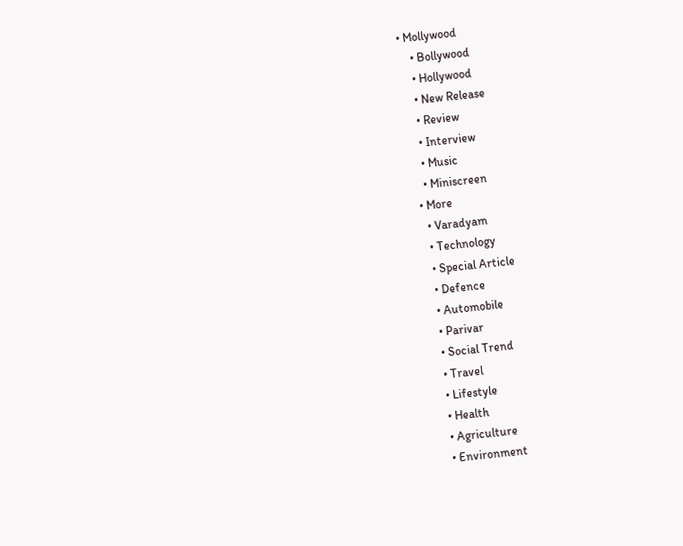• Mollywood
    • Bollywood
    • Hollywood
    • New Release
    • Review
    • Interview
    • Music
    • Miniscreen
  • More
    • Varadyam
    • Technology
    • Special Article
    • Defence
    • Automobile
    • Parivar
    • Social Trend
    • Travel
    • Lifestyle
    • Health
    • Agriculture
    • Environment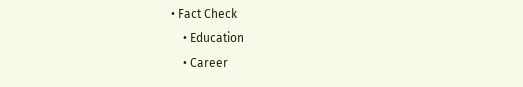• Fact Check
    • Education
    • Career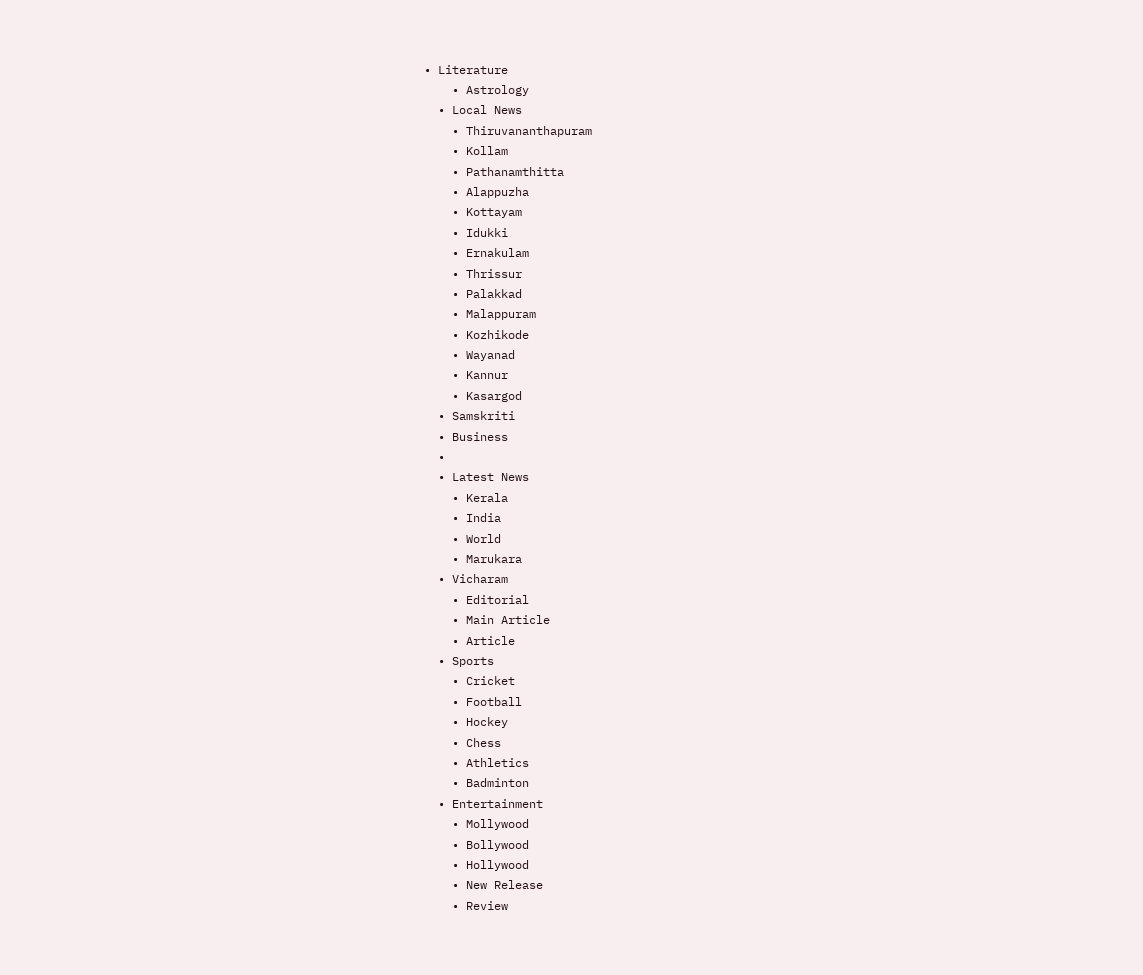• Literature
    • Astrology
  • Local News
    • Thiruvananthapuram
    • Kollam
    • Pathanamthitta
    • Alappuzha
    • Kottayam
    • Idukki
    • Ernakulam
    • Thrissur
    • Palakkad
    • Malappuram
    • Kozhikode
    • Wayanad
    • Kannur
    • Kasargod
  • Samskriti
  • Business
  •
  • Latest News
    • Kerala
    • India
    • World
    • Marukara
  • Vicharam
    • Editorial
    • Main Article
    • Article
  • Sports
    • Cricket
    • Football
    • Hockey
    • Chess
    • Athletics
    • Badminton
  • Entertainment
    • Mollywood
    • Bollywood
    • Hollywood
    • New Release
    • Review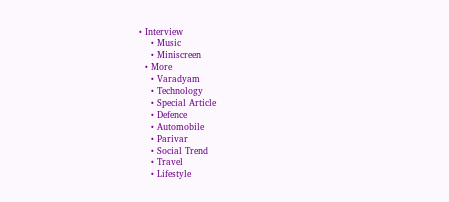• Interview
    • Music
    • Miniscreen
  • More
    • Varadyam
    • Technology
    • Special Article
    • Defence
    • Automobile
    • Parivar
    • Social Trend
    • Travel
    • Lifestyle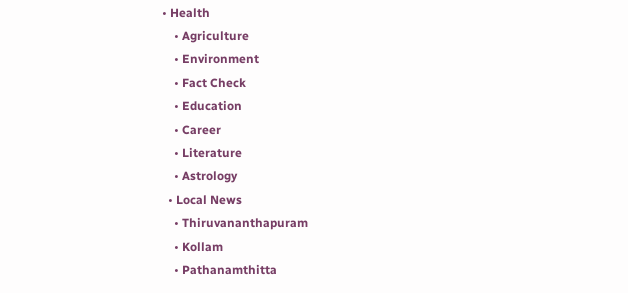• Health
    • Agriculture
    • Environment
    • Fact Check
    • Education
    • Career
    • Literature
    • Astrology
  • Local News
    • Thiruvananthapuram
    • Kollam
    • Pathanamthitta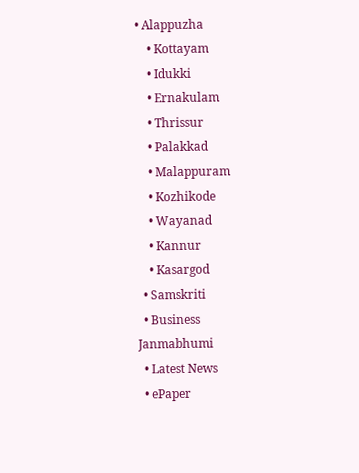• Alappuzha
    • Kottayam
    • Idukki
    • Ernakulam
    • Thrissur
    • Palakkad
    • Malappuram
    • Kozhikode
    • Wayanad
    • Kannur
    • Kasargod
  • Samskriti
  • Business
Janmabhumi
  • Latest News
  • ePaper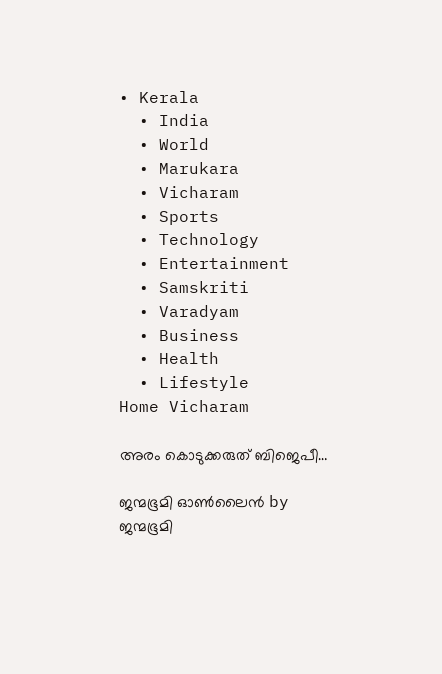• Kerala
  • India
  • World
  • Marukara
  • Vicharam
  • Sports
  • Technology
  • Entertainment
  • Samskriti
  • Varadyam
  • Business
  • Health
  • Lifestyle
Home Vicharam

അരം കൊടുക്കരുത് ബിജെപീ…

ജന്മഭൂമി ഓണ്‍ലൈന്‍ by ജന്മഭൂമി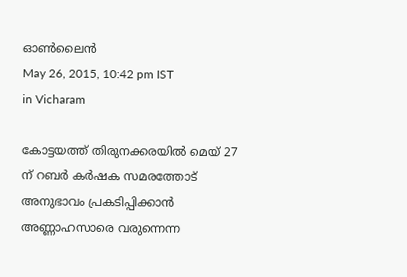ഓണ്‍ലൈന്‍
May 26, 2015, 10:42 pm IST
in Vicharam

കോട്ടയത്ത് തിരുനക്കരയില്‍ മെയ് 27 ന് റബര്‍ കര്‍ഷക സമരത്തോട് അനുഭാവം പ്രകടിപ്പിക്കാന്‍ അണ്ണാഹസാരെ വരുന്നെന്ന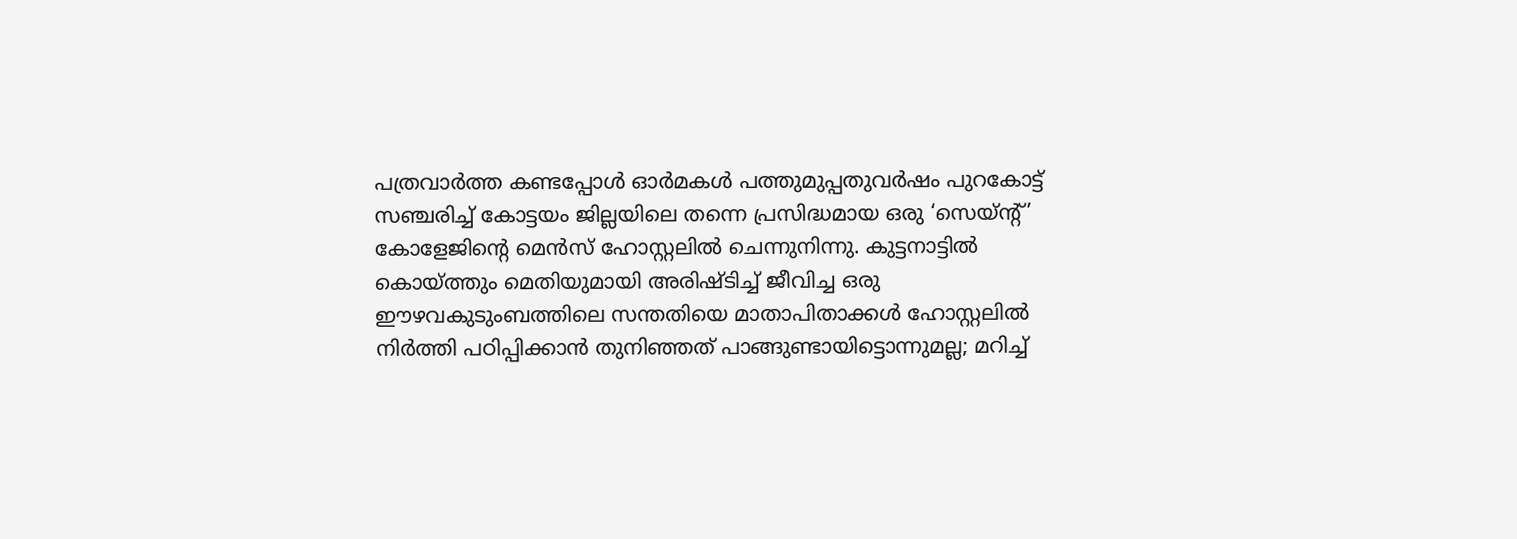പത്രവാര്‍ത്ത കണ്ടപ്പോള്‍ ഓര്‍മകള്‍ പത്തുമുപ്പതുവര്‍ഷം പുറകോട്ട് സഞ്ചരിച്ച് കോട്ടയം ജില്ലയിലെ തന്നെ പ്രസിദ്ധമായ ഒരു ‘സെയ്ന്റ്’ കോളേജിന്റെ മെന്‍സ് ഹോസ്റ്റലില്‍ ചെന്നുനിന്നു. കുട്ടനാട്ടില്‍ കൊയ്‌ത്തും മെതിയുമായി അരിഷ്ടിച്ച് ജീവിച്ച ഒരു ഈഴവകുടുംബത്തിലെ സന്തതിയെ മാതാപിതാക്കള്‍ ഹോസ്റ്റലില്‍ നിര്‍ത്തി പഠിപ്പിക്കാന്‍ തുനിഞ്ഞത് പാങ്ങുണ്ടായിട്ടൊന്നുമല്ല; മറിച്ച്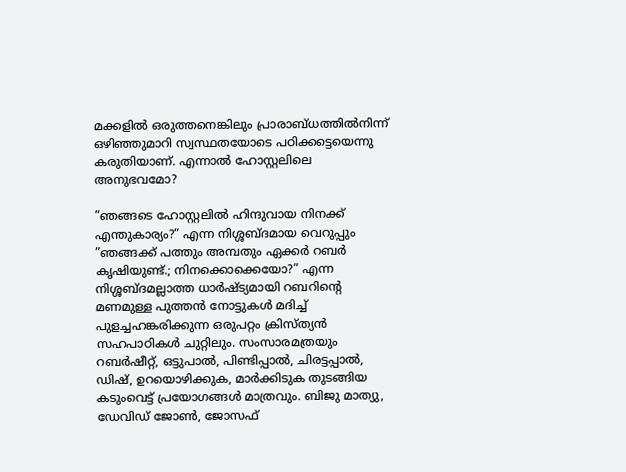മക്കളില്‍ ഒരുത്തനെങ്കിലും പ്രാരാബ്ധത്തില്‍നിന്ന് ഒഴിഞ്ഞുമാറി സ്വസ്ഥതയോടെ പഠിക്കട്ടെയെന്നു കരുതിയാണ്. എന്നാല്‍ ഹോസ്റ്റലിലെ അനുഭവമോ?

”ഞങ്ങടെ ഹോസ്റ്റലില്‍ ഹിന്ദുവായ നിനക്ക് എന്തുകാര്യം?” എന്ന നിശ്ശബ്ദമായ വെറുപ്പും ”ഞങ്ങക്ക് പത്തും അമ്പതും ഏക്കര്‍ റബര്‍ കൃഷിയുണ്ട്.; നിനക്കൊക്കെയോ?” എന്ന നിശ്ശബ്ദമല്ലാത്ത ധാര്‍ഷ്ട്യമായി റബറിന്റെ മണമുള്ള പുത്തന്‍ നോട്ടുകള്‍ മദിച്ച് പുളച്ചഹങ്കരിക്കുന്ന ഒരുപറ്റം ക്രിസ്ത്യന്‍ സഹപാഠികള്‍ ചുറ്റിലും. സംസാരമത്രയും റബര്‍ഷീറ്റ്, ഒട്ടുപാല്‍, പിണ്ടിപ്പാല്‍, ചിരട്ടപ്പാല്‍, ഡിഷ്, ഉറയൊഴിക്കുക, മാര്‍ക്കിടുക തുടങ്ങിയ കടുംവെട്ട് പ്രയോഗങ്ങള്‍ മാത്രവും. ബിജു മാത്യു, ഡേവിഡ് ജോണ്‍, ജോസഫ്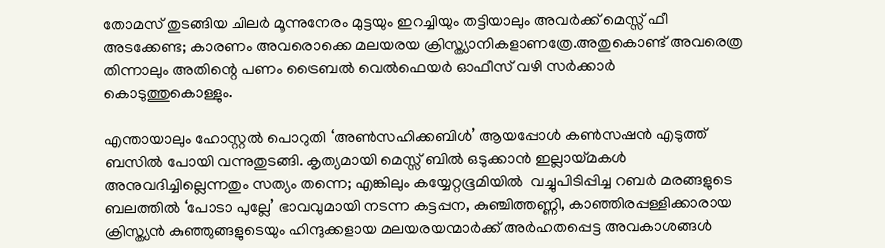തോമസ് തുടങ്ങിയ ചിലര്‍ മൂന്നുനേരം മുട്ടയും ഇറച്ചിയും തട്ടിയാലും അവര്‍ക്ക് മെസ്സ് ഫീ അടക്കേണ്ട; കാരണം അവരൊക്കെ മലയരയ ക്രിസ്ത്യാനികളാണത്രേ.അതുകൊണ്ട് അവരെത്ര തിന്നാലും അതിന്റെ പണം ട്രൈബല്‍ വെല്‍ഫെയര്‍ ഓഫീസ് വഴി സര്‍ക്കാര്‍ കൊടുത്തുകൊള്ളും.

എന്തായാലും ഹോസ്റ്റല്‍ പൊറുതി ‘അണ്‍സഹിക്കബിള്‍’ ആയപ്പോള്‍ കണ്‍സഷന്‍ എടുത്ത് ബസില്‍ പോയി വന്നുതുടങ്ങി. കൃത്യമായി മെസ്സ് ബില്‍ ഒടുക്കാന്‍ ഇല്ലായ്‌മകള്‍ അനുവദിച്ചില്ലെന്നതും സത്യം തന്നെ; എങ്കിലും കയ്യേറ്റഭൂമിയില്‍  വച്ചുപിടിപ്പിച്ച റബര്‍ മരങ്ങളുടെ ബലത്തില്‍ ‘പോടാ പുല്ലേ’ ഭാവവുമായി നടന്ന കട്ടപ്പന, കുഞ്ചിത്തണ്ണി, കാഞ്ഞിരപ്പള്ളിക്കാരായ ക്രിസ്ത്യന്‍ കുഞ്ഞുങ്ങളുടെയും ഹിന്ദുക്കളായ മലയരയന്മാര്‍ക്ക് അര്‍ഹതപ്പെട്ട അവകാശങ്ങള്‍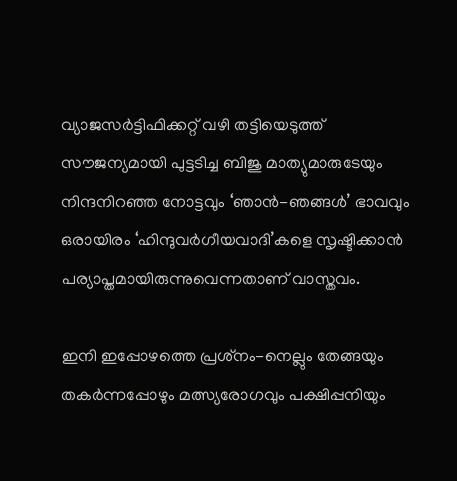വ്യാജസര്‍ട്ടിഫിക്കറ്റ് വഴി തട്ടിയെടുത്ത് സൗജന്യമായി പുട്ടടിച്ച ബിജു മാത്യുമാരുടേയും നിന്ദനിറഞ്ഞ നോട്ടവും ‘ഞാന്‍-ഞങ്ങള്‍’ ഭാവവും ഒരായിരം ‘ഹിന്ദുവര്‍ഗീയവാദി’കളെ സൃഷ്ടിക്കാന്‍ പര്യാപ്തമായിരുന്നുവെന്നതാണ് വാസ്തവം.

ഇനി ഇപ്പോഴത്തെ പ്രശ്‌നം-നെല്ലും തേങ്ങയും തകര്‍ന്നപ്പോഴും മത്സ്യരോഗവും പക്ഷിപ്പനിയും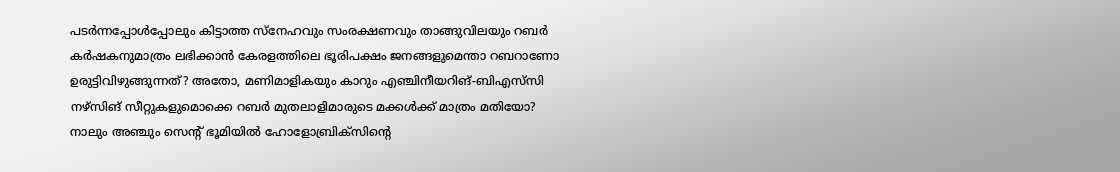പടര്‍ന്നപ്പോള്‍പ്പോലും കിട്ടാത്ത സ്‌നേഹവും സംരക്ഷണവും താങ്ങുവിലയും റബര്‍ കര്‍ഷകനുമാത്രം ലഭിക്കാന്‍ കേരളത്തിലെ ഭൂരിപക്ഷം ജനങ്ങളുമെന്താ റബറാണോ ഉരുട്ടിവിഴുങ്ങുന്നത്? അതോ, മണിമാളികയും കാറും എഞ്ചിനീയറിങ്-ബിഎസ്‌സി നഴ്‌സിങ് സീറ്റുകളുമൊക്കെ റബര്‍ മുതലാളിമാരുടെ മക്കള്‍ക്ക് മാത്രം മതിയോ? നാലും അഞ്ചും സെന്റ് ഭൂമിയില്‍ ഹോളോബ്രിക്‌സിന്റെ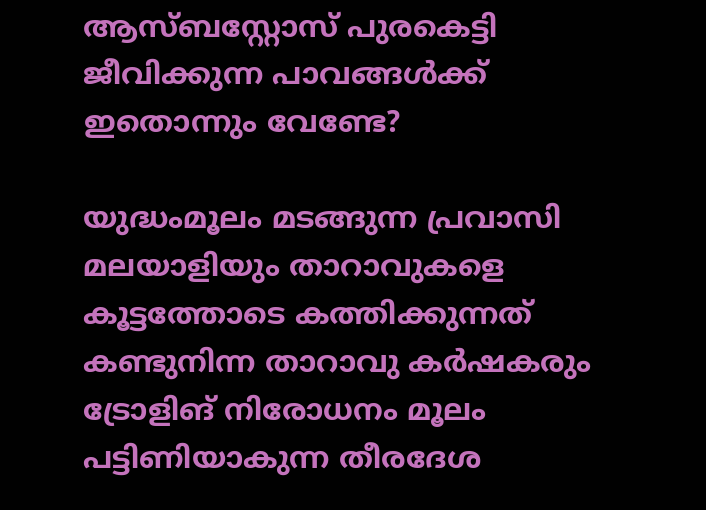ആസ്ബസ്റ്റോസ് പുരകെട്ടി ജീവിക്കുന്ന പാവങ്ങള്‍ക്ക് ഇതൊന്നും വേണ്ടേ?

യുദ്ധംമൂലം മടങ്ങുന്ന പ്രവാസി മലയാളിയും താറാവുകളെ കൂട്ടത്തോടെ കത്തിക്കുന്നത് കണ്ടുനിന്ന താറാവു കര്‍ഷകരും ട്രോളിങ് നിരോധനം മൂലം പട്ടിണിയാകുന്ന തീരദേശ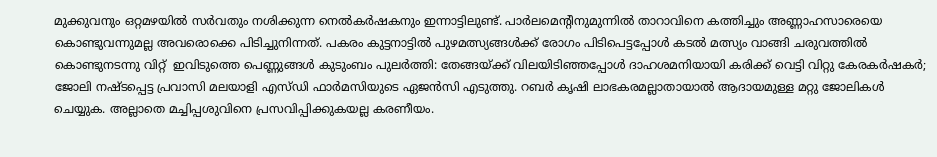മുക്കുവനും ഒറ്റമഴയില്‍ സര്‍വതും നശിക്കുന്ന നെല്‍കര്‍ഷകനും ഇന്നാട്ടിലുണ്ട്. പാര്‍ലമെന്റിനുമുന്നില്‍ താറാവിനെ കത്തിച്ചും അണ്ണാഹസാരെയെ കൊണ്ടുവന്നുമല്ല അവരൊക്കെ പിടിച്ചുനിന്നത്. പകരം കുട്ടനാട്ടില്‍ പുഴമത്സ്യങ്ങള്‍ക്ക് രോഗം പിടിപെട്ടപ്പോള്‍ കടല്‍ മത്സ്യം വാങ്ങി ചരുവത്തില്‍ കൊണ്ടുനടന്നു വിറ്റ്  ഇവിടുത്തെ പെണ്ണുങ്ങള്‍ കുടുംബം പുലര്‍ത്തി: തേങ്ങയ്‌ക്ക് വിലയിടിഞ്ഞപ്പോള്‍ ദാഹശമനിയായി കരിക്ക് വെട്ടി വിറ്റു കേരകര്‍ഷകര്‍; ജോലി നഷ്ടപ്പെട്ട പ്രവാസി മലയാളി എസ്ഡി ഫാര്‍മസിയുടെ ഏജന്‍സി എടുത്തു. റബര്‍ കൃഷി ലാഭകരമല്ലാതായാല്‍ ആദായമുള്ള മറ്റു ജോലികള്‍ ചെയ്യുക. അല്ലാതെ മച്ചിപ്പശുവിനെ പ്രസവിപ്പിക്കുകയല്ല കരണീയം.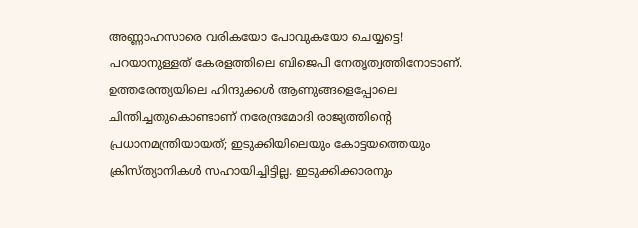അണ്ണാഹസാരെ വരികയോ പോവുകയോ ചെയ്യട്ടെ! പറയാനുള്ളത് കേരളത്തിലെ ബിജെപി നേതൃത്വത്തിനോടാണ്. ഉത്തരേന്ത്യയിലെ ഹിന്ദുക്കള്‍ ആണുങ്ങളെപ്പോലെ ചിന്തിച്ചതുകൊണ്ടാണ് നരേന്ദ്രമോദി രാജ്യത്തിന്റെ പ്രധാനമന്ത്രിയായത്; ഇടുക്കിയിലെയും കോട്ടയത്തെയും ക്രിസ്ത്യാനികള്‍ സഹായിച്ചിട്ടില്ല. ഇടുക്കിക്കാരനും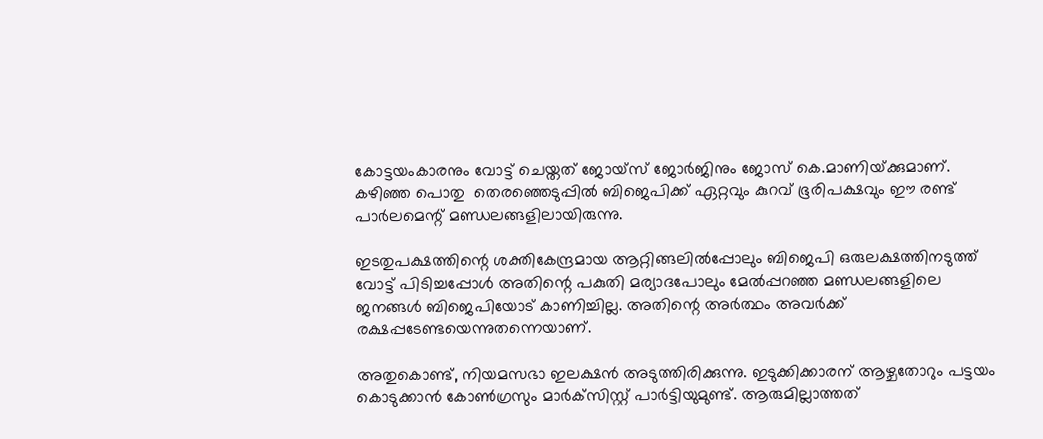കോട്ടയംകാരനും വോട്ട് ചെയ്തത് ജോയ്‌സ് ജോര്‍ജിനും ജോസ് കെ.മാണിയ്‌ക്കുമാണ്. കഴിഞ്ഞ പൊതു  തെരഞ്ഞെടുപ്പില്‍ ബിജെപിക്ക് ഏറ്റവും കുറവ് ഭൂരിപക്ഷവും ഈ രണ്ട് പാര്‍ലമെന്റ് മണ്ഡലങ്ങളിലായിരുന്നു.

ഇടതുപക്ഷത്തിന്റെ ശക്തികേന്ദ്രമായ ആറ്റിങ്ങലില്‍പ്പോലും ബിജെപി ഒരുലക്ഷത്തിനടുത്ത് വോട്ട് പിടിച്ചപ്പോള്‍ അതിന്റെ പകുതി മര്യാദപോലും മേല്‍പ്പറഞ്ഞ മണ്ഡലങ്ങളിലെ ജനങ്ങള്‍ ബിജെപിയോട് കാണിച്ചില്ല. അതിന്റെ അര്‍ത്ഥം അവര്‍ക്ക് രക്ഷപ്പടേണ്ടയെന്നുതന്നെയാണ്.

അതുകൊണ്ട്, നിയമസഭാ ഇലക്ഷന്‍ അടുത്തിരിക്കുന്നു. ഇടുക്കിക്കാരന് ആഴ്ചതോറും പട്ടയം കൊടുക്കാന്‍ കോണ്‍ഗ്രസും മാര്‍ക്‌സിസ്റ്റ് പാര്‍ട്ടിയുമുണ്ട്. ആരുമില്ലാത്തത്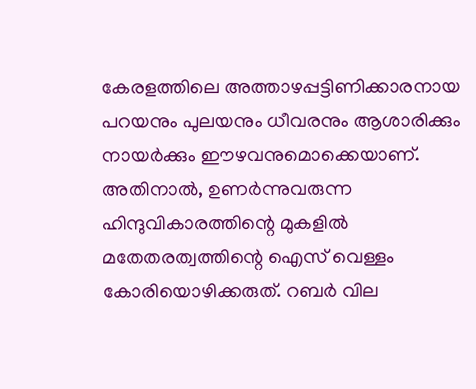കേരളത്തിലെ അത്താഴപ്പട്ടിണിക്കാരനായ പറയനും പുലയനും ധീവരനും ആശാരിക്കും നായര്‍ക്കും ഈഴവനുമൊക്കെയാണ്. അതിനാല്‍, ഉണര്‍ന്നുവരുന്ന ഹിന്ദുവികാരത്തിന്റെ മുകളില്‍ മതേതരത്വത്തിന്റെ ഐസ് വെള്ളം കോരിയൊഴിക്കരുത്. റബര്‍ വില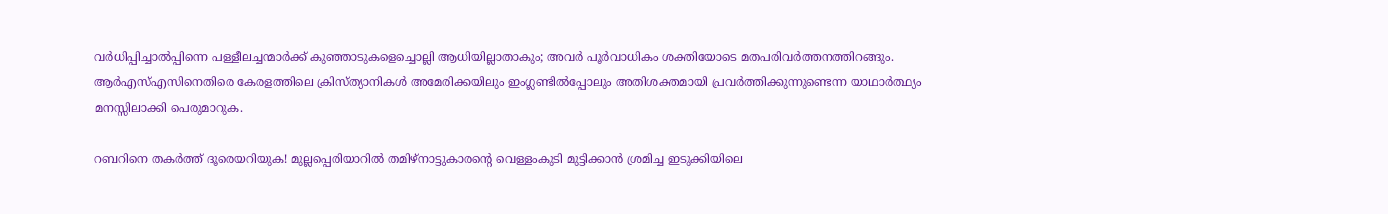വര്‍ധിപ്പിച്ചാല്‍പ്പിന്നെ പള്ളീലച്ചന്മാര്‍ക്ക് കുഞ്ഞാടുകളെച്ചൊല്ലി ആധിയില്ലാതാകും; അവര്‍ പൂര്‍വാധികം ശക്തിയോടെ മതപരിവര്‍ത്തനത്തിറങ്ങും. ആര്‍എസ്എസിനെതിരെ കേരളത്തിലെ ക്രിസ്ത്യാനികള്‍ അമേരിക്കയിലും ഇംഗ്ലണ്ടില്‍പ്പോലും അതിശക്തമായി പ്രവര്‍ത്തിക്കുന്നുണ്ടെന്ന യാഥാര്‍ത്ഥ്യം മനസ്സിലാക്കി പെരുമാറുക.

റബറിനെ തകര്‍ത്ത് ദൂരെയറിയുക! മുല്ലപ്പെരിയാറില്‍ തമിഴ്‌നാട്ടുകാരന്റെ വെള്ളംകുടി മുട്ടിക്കാന്‍ ശ്രമിച്ച ഇടുക്കിയിലെ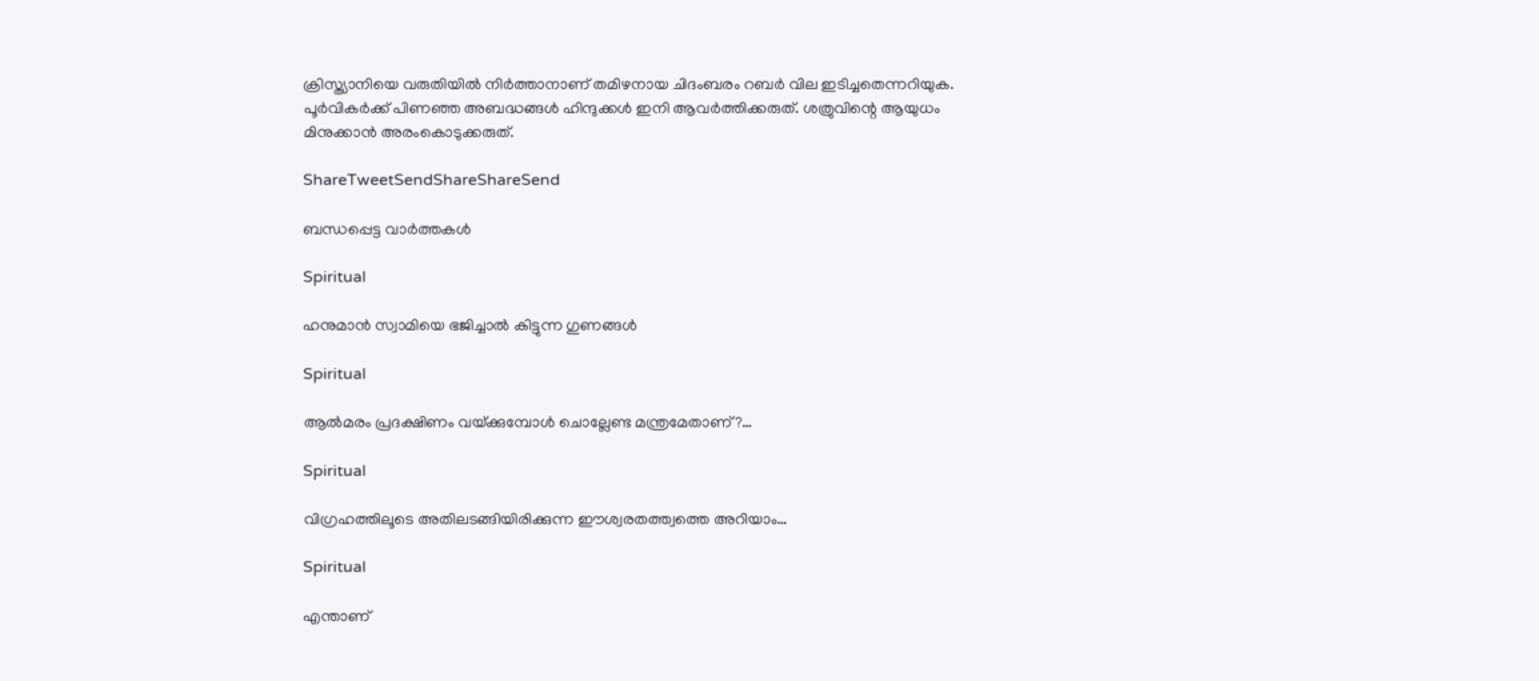ക്രിസ്ത്യാനിയെ വരുതിയില്‍ നിര്‍ത്താനാണ് തമിഴനായ ചിദംബരം റബര്‍ വില ഇടിച്ചതെന്നറിയുക. പൂര്‍വികര്‍ക്ക് പിണഞ്ഞ അബദ്ധങ്ങള്‍ ഹിന്ദുക്കള്‍ ഇനി ആവര്‍ത്തിക്കരുത്. ശത്രുവിന്റെ ആയുധം മിനുക്കാന്‍ അരംകൊടുക്കരുത്.

ShareTweetSendShareShareSend

ബന്ധപ്പെട്ട വാര്‍ത്തകള്‍

Spiritual

ഹനുമാൻ സ്വാമിയെ ഭജിച്ചാൽ കിട്ടുന്ന ഗുണങ്ങൾ

Spiritual

ആൽമരം പ്രദക്ഷിണം വയ്‌ക്കുമ്പോൾ ചൊല്ലേണ്ട മന്ത്രമേതാണ്?…

Spiritual

വിഗ്രഹത്തിലൂടെ അതിലടങ്ങിയിരിക്കുന്ന ഈശ്വരതത്ത്വത്തെ അറിയാം…

Spiritual

എന്താണ്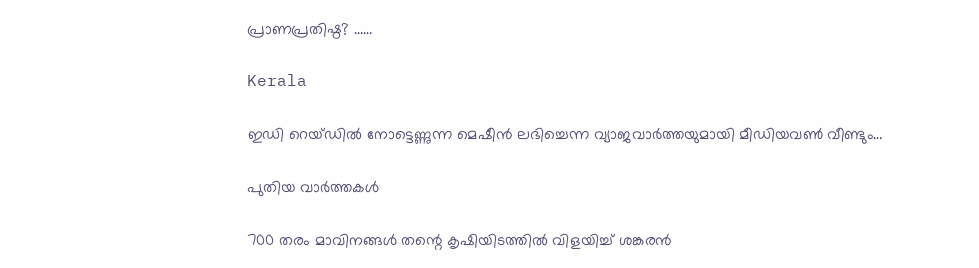പ്രാണപ്രതിഷ്ഠ? ……

Kerala

ഇഡി റെയ്ഡില്‍ നോട്ടെണ്ണുന്ന മെഷീൻ ലഭിച്ചെന്ന വ്യാജവാര്‍ത്തയുമായി മീഡിയവണ്‍ വീണ്ടും…

പുതിയ വാര്‍ത്തകള്‍

700 തരം മാവിനങ്ങള്‍ തന്റെ കൃഷിയിടത്തില്‍ വിളയിച്ച് ശങ്കരന്‍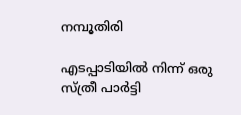നമ്പൂതിരി

എടപ്പാടിയിൽ നിന്ന് ഒരു സ്ത്രീ പാർട്ടി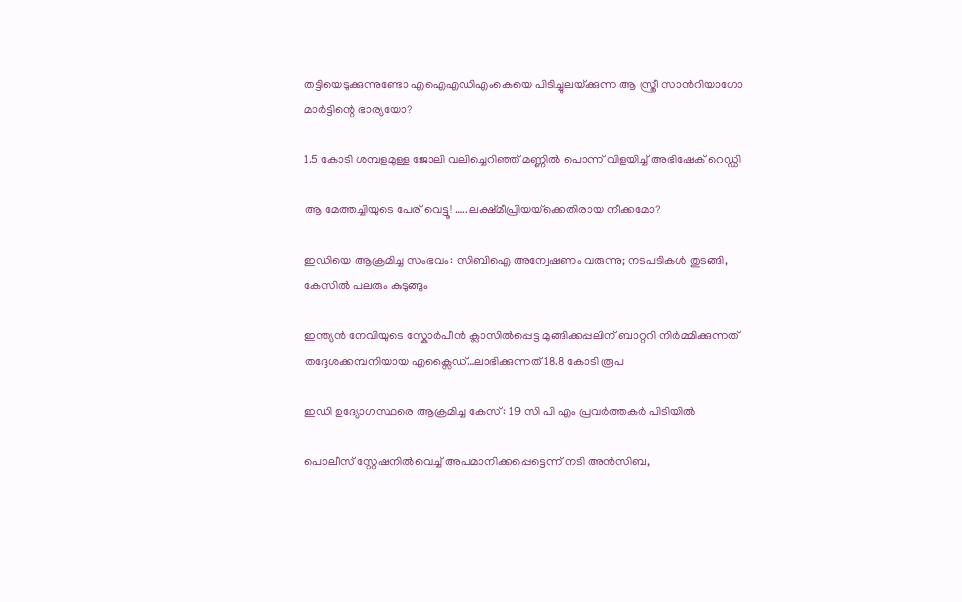തട്ടിയെടുക്കുന്നുണ്ടോ എഐഎഡിഎംകെയെ പിടിച്ചുലയ്‌ക്കുന്ന ആ സ്ത്രീ സാന്‍റിയാഗോ മാര്‍ട്ടിന്റെ ഭാര്യയോ?

1.5 കോടി ശമ്പളമുള്ള ജോലി വലിച്ചെറിഞ്ഞ് മണ്ണില്‍ പൊന്ന് വിളയിച്ച് അഭിഷേക് റെഡ്ഡി

ആ മേത്തച്ചിയുടെ പേര് വെട്ടൂ! …..ലക്ഷ്മീപ്രിയയ്‌ക്കെതിരായ നീക്കമോ?

ഇഡിയെ ആക്രമിച്ച സംഭവം: സിബിഐ അന്വേഷണം വരുന്നു; നടപടികൾ തുടങ്ങി, കേസിൽ പലരും കുടുങ്ങും

ഇന്ത്യന്‍ നേവിയുടെ സ്കോര്‍പീന്‍ ക്ലാസില്‍പ്പെട്ട മുങ്ങിക്കപ്പലിന് ബാറ്ററി നിര്‍മ്മിക്കുന്നത് തദ്ദേശക്കമ്പനിയായ എക്സൈഡ്…ലാഭിക്കുന്നത് 18.8 കോടി രൂപ

ഇഡി ഉദ്യോഗസ്ഥരെ ആക്രമിച്ച കേസ് : 19 സി പി എം പ്രവര്‍ത്തകര്‍ പിടിയില്‍

പൊലീസ് സ്റ്റേഷനില്‍വെച്ച് അപമാനിക്കപ്പെട്ടെന്ന് നടി അന്‍സിബ,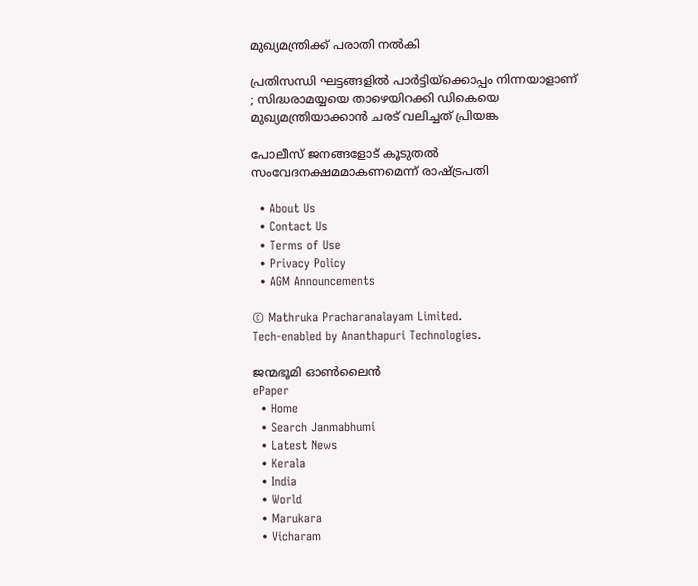മുഖ്യമന്ത്രിക്ക് പരാതി നല്‍കി

പ്രതിസന്ധി ഘട്ടങ്ങളിൽ പാർട്ടിയ്‌ക്കൊപ്പം നിന്നയാളാണ് ; സിദ്ധരാമയ്യയെ താഴെയിറക്കി ഡികെയെ മുഖ്യമന്ത്രിയാക്കാൻ ചരട് വലിച്ചത് പ്രിയങ്ക

പോലീസ് ജനങ്ങളോട് കൂടുതൽ സംവേദനക്ഷമമാകണമെന്ന് രാഷ്‌ട്രപതി

  • About Us
  • Contact Us
  • Terms of Use
  • Privacy Policy
  • AGM Announcements

© Mathruka Pracharanalayam Limited.
Tech-enabled by Ananthapuri Technologies.

ജന്മഭൂമി ഓണ്‍ലൈന്‍
ePaper
  • Home
  • Search Janmabhumi
  • Latest News
  • Kerala
  • India
  • World
  • Marukara
  • Vicharam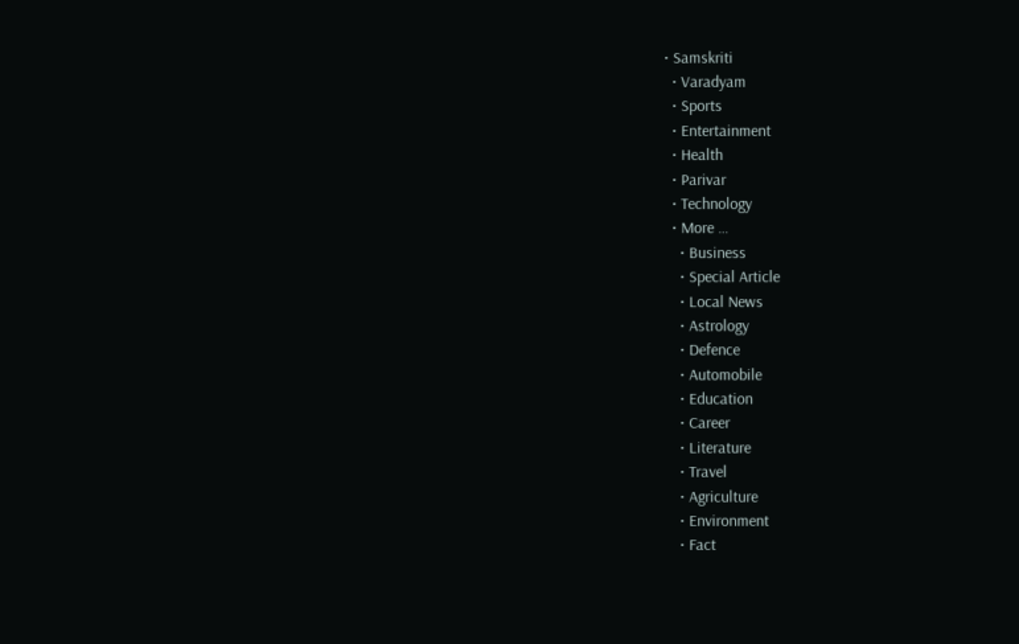• Samskriti
  • Varadyam
  • Sports
  • Entertainment
  • Health
  • Parivar
  • Technology
  • More …
    • Business
    • Special Article
    • Local News
    • Astrology
    • Defence
    • Automobile
    • Education
    • Career
    • Literature
    • Travel
    • Agriculture
    • Environment
    • Fact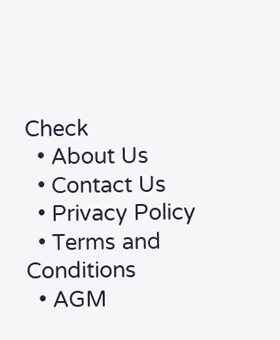Check
  • About Us
  • Contact Us
  • Privacy Policy
  • Terms and Conditions
  • AGM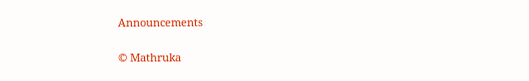Announcements

© Mathruka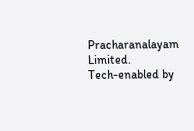Pracharanalayam Limited.
Tech-enabled by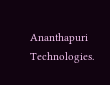Ananthapuri Technologies.